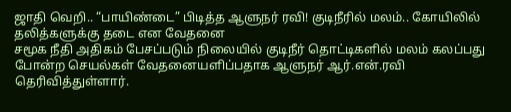ஜாதி வெறி.. “பாயிண்டை” பிடித்த ஆளுநர் ரவி! குடிநீரில் மலம்.. கோயிலில் தலித்களுக்கு தடை என வேதனை
சமூக நீதி அதிகம் பேசப்படும் நிலையில் குடிநீர் தொட்டிகளில் மலம் கலப்பது போன்ற செயல்கள் வேதனையளிப்பதாக ஆளுநர் ஆர்.என்.ரவி தெரிவித்துள்ளார்.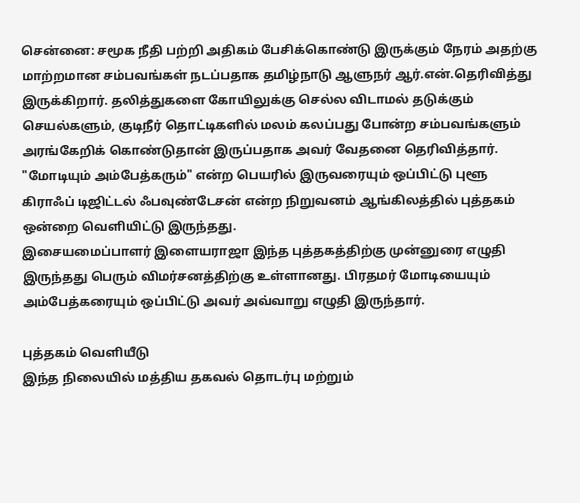சென்னை: சமூக நீதி பற்றி அதிகம் பேசிக்கொண்டு இருக்கும் நேரம் அதற்கு மாற்றமான சம்பவங்கள் நடப்பதாக தமிழ்நாடு ஆளுநர் ஆர்.என்.தெரிவித்து இருக்கிறார். தலித்துகளை கோயிலுக்கு செல்ல விடாமல் தடுக்கும் செயல்களும், குடிநீர் தொட்டிகளில் மலம் கலப்பது போன்ற சம்பவங்களும் அரங்கேறிக் கொண்டுதான் இருப்பதாக அவர் வேதனை தெரிவித்தார்.
"மோடியும் அம்பேத்கரும்" என்ற பெயரில் இருவரையும் ஒப்பிட்டு புளூ கிராஃப் டிஜிட்டல் ஃபவுண்டேசன் என்ற நிறுவனம் ஆங்கிலத்தில் புத்தகம் ஒன்றை வெளியிட்டு இருந்தது.
இசையமைப்பாளர் இளையராஜா இந்த புத்தகத்திற்கு முன்னுரை எழுதி இருந்தது பெரும் விமர்சனத்திற்கு உள்ளானது. பிரதமர் மோடியையும் அம்பேத்கரையும் ஒப்பிட்டு அவர் அவ்வாறு எழுதி இருந்தார்.

புத்தகம் வெளியீடு
இந்த நிலையில் மத்திய தகவல் தொடர்பு மற்றும்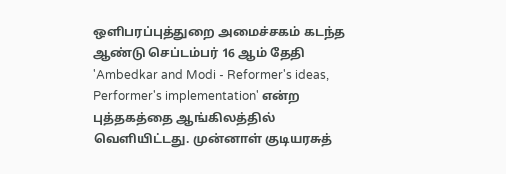ஒளிபரப்புத்துறை அமைச்சகம் கடந்த ஆண்டு செப்டம்பர் 16 ஆம் தேதி 'Ambedkar and Modi - Reformer's ideas, Performer's implementation' என்ற புத்தகத்தை ஆங்கிலத்தில் வெளியிட்டது. முன்னாள் குடியரசுத்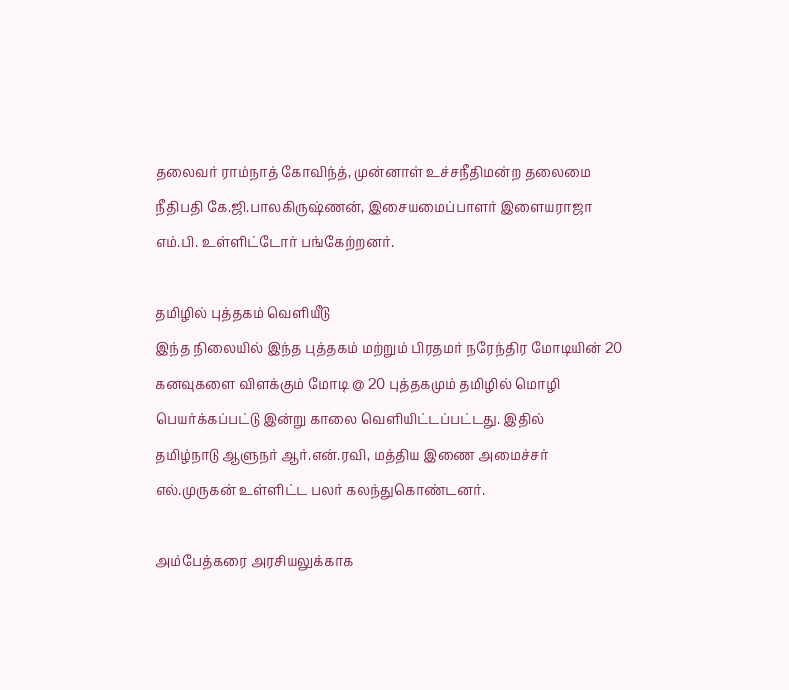தலைவர் ராம்நாத் கோவிந்த், முன்னாள் உச்சநீதிமன்ற தலைமை நீதிபதி கே.ஜி.பாலகிருஷ்ணன், இசையமைப்பாளர் இளையராஜா எம்.பி. உள்ளிட்டோர் பங்கேற்றனர்.

தமிழில் புத்தகம் வெளியீடு
இந்த நிலையில் இந்த புத்தகம் மற்றும் பிரதமர் நரேந்திர மோடியின் 20 கனவுகளை விளக்கும் மோடி @ 20 புத்தகமும் தமிழில் மொழி பெயர்க்கப்பட்டு இன்று காலை வெளியிட்டப்பட்டது. இதில்
தமிழ்நாடு ஆளுநர் ஆர்.என்.ரவி, மத்திய இணை அமைச்சர் எல்.முருகன் உள்ளிட்ட பலர் கலந்துகொண்டனர்.

அம்பேத்கரை அரசியலுக்காக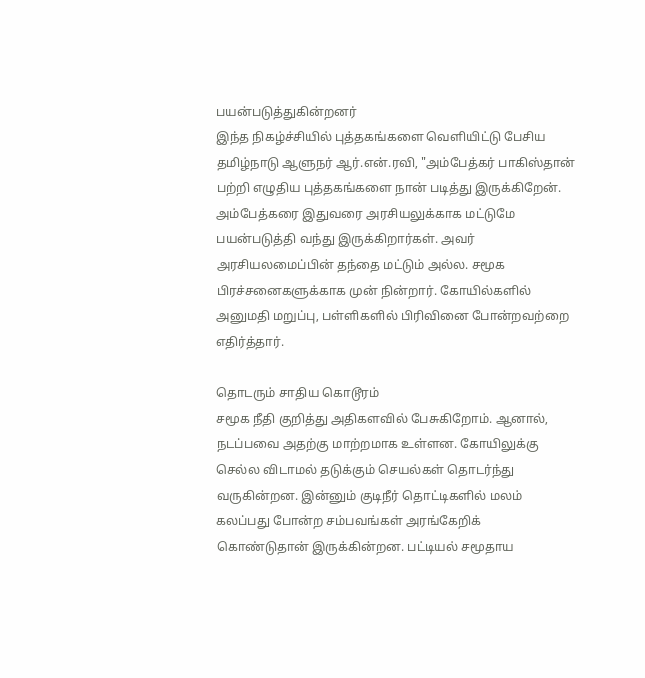பயன்படுத்துகின்றனர்
இந்த நிகழ்ச்சியில் புத்தகங்களை வெளியிட்டு பேசிய தமிழ்நாடு ஆளுநர் ஆர்.என்.ரவி, "அம்பேத்கர் பாகிஸ்தான் பற்றி எழுதிய புத்தகங்களை நான் படித்து இருக்கிறேன். அம்பேத்கரை இதுவரை அரசியலுக்காக மட்டுமே பயன்படுத்தி வந்து இருக்கிறார்கள். அவர் அரசியலமைப்பின் தந்தை மட்டும் அல்ல. சமூக பிரச்சனைகளுக்காக முன் நின்றார். கோயில்களில் அனுமதி மறுப்பு, பள்ளிகளில் பிரிவினை போன்றவற்றை எதிர்த்தார்.

தொடரும் சாதிய கொடூரம்
சமூக நீதி குறித்து அதிகளவில் பேசுகிறோம். ஆனால், நடப்பவை அதற்கு மாற்றமாக உள்ளன. கோயிலுக்கு செல்ல விடாமல் தடுக்கும் செயல்கள் தொடர்ந்து வருகின்றன. இன்னும் குடிநீர் தொட்டிகளில் மலம் கலப்பது போன்ற சம்பவங்கள் அரங்கேறிக் கொண்டுதான் இருக்கின்றன. பட்டியல் சமூதாய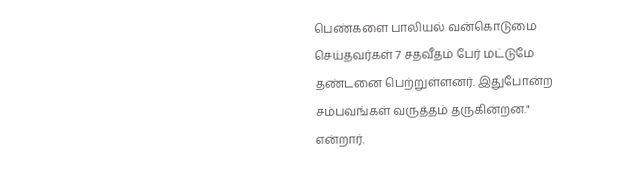பெண்களை பாலியல் வன்கொடுமை செய்தவர்கள் 7 சதவீதம் பேர் மட்டுமே தண்டனை பெற்றுள்ளனர். இதுபோன்ற சம்பவங்கள் வருத்தம் தருகின்றன." என்றார்.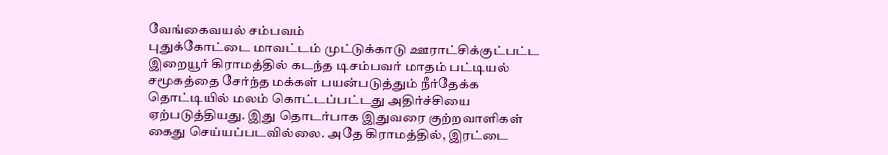வேங்கைவயல் சம்பவம்
புதுக்கோட்டை மாவட்டம் முட்டுக்காடு ஊராட்சிக்குட்பட்ட இறையூர் கிராமத்தில் கடந்த டிசம்பவர் மாதம் பட்டியல் சமூகத்தை சேர்ந்த மக்கள் பயன்படுத்தும் நீர்தேக்க தொட்டியில் மலம் கொட்டப்பட்டது அதிர்ச்சியை ஏற்படுத்தியது. இது தொடர்பாக இதுவரை குற்றவாளிகள் கைது செய்யப்படவில்லை. அதே கிராமத்தில், இரட்டை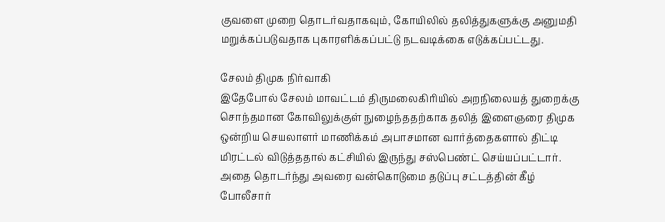குவளை முறை தொடர்வதாகவும், கோயிலில் தலித்துகளுக்கு அனுமதி மறுக்கப்படுவதாக புகாரளிக்கப்பட்டு நடவடிக்கை எடுக்கப்பட்டது.

சேலம் திமுக நிர்வாகி
இதேபோல் சேலம் மாவட்டம் திருமலைகிரியில் அறநிலையத் துறைக்கு சொந்தமான கோவிலுக்குள் நுழைந்ததற்காக தலித் இளைஞரை திமுக ஒன்றிய செயலாளர் மாணிக்கம் அபாசமான வார்த்தைகளால் திட்டி மிரட்டல் விடுத்ததால் கட்சியில் இருந்து சஸ்பெண்ட் செய்யப்பட்டார். அதை தொடர்ந்து அவரை வன்கொடுமை தடுப்பு சட்டத்தின் கீழ் போலீசார்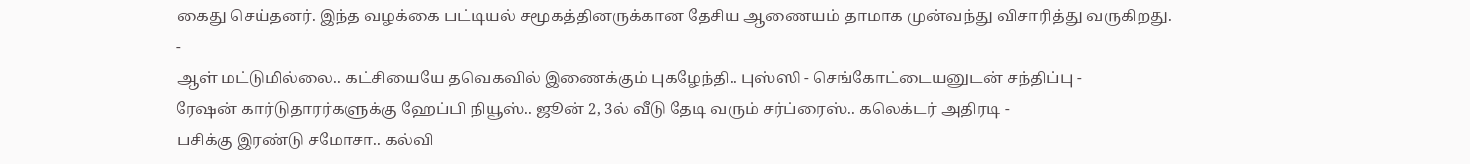கைது செய்தனர். இந்த வழக்கை பட்டியல் சமூகத்தினருக்கான தேசிய ஆணையம் தாமாக முன்வந்து விசாரித்து வருகிறது.
-
ஆள் மட்டுமில்லை.. கட்சியையே தவெகவில் இணைக்கும் புகழேந்தி.. புஸ்ஸி - செங்கோட்டையனுடன் சந்திப்பு -
ரேஷன் கார்டுதாரர்களுக்கு ஹேப்பி நியூஸ்.. ஜூன் 2, 3ல் வீடு தேடி வரும் சர்ப்ரைஸ்.. கலெக்டர் அதிரடி -
பசிக்கு இரண்டு சமோசா.. கல்வி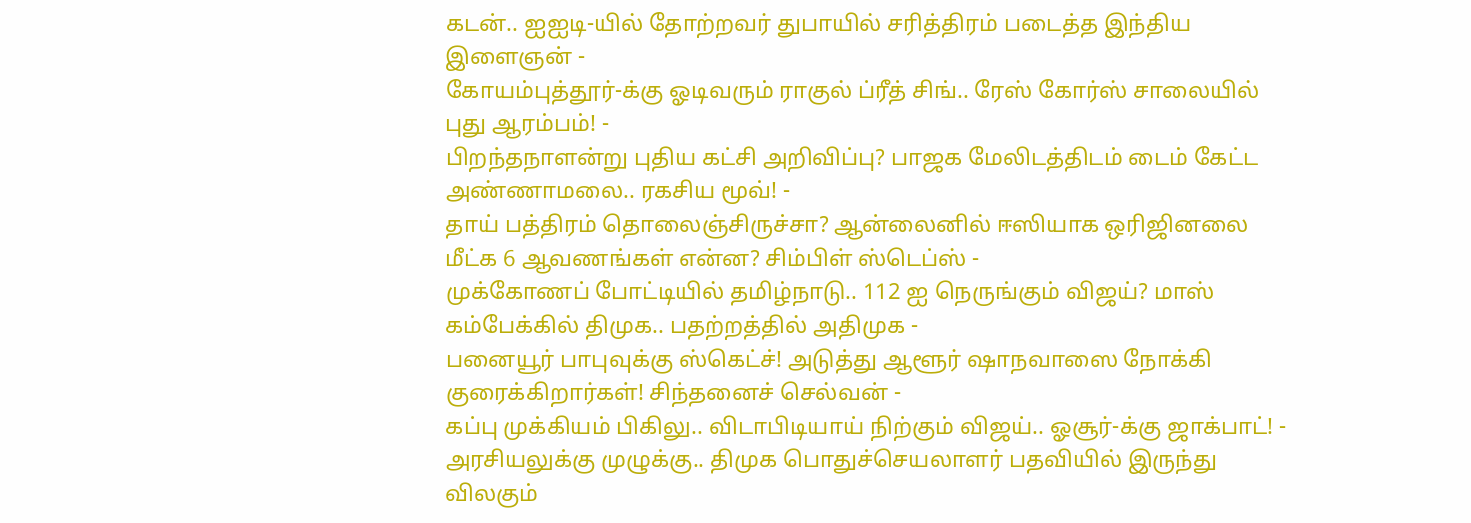கடன்.. ஐஐடி-யில் தோற்றவர் துபாயில் சரித்திரம் படைத்த இந்திய இளைஞன் -
கோயம்புத்தூர்-க்கு ஓடிவரும் ராகுல் ப்ரீத் சிங்.. ரேஸ் கோர்ஸ் சாலையில் புது ஆரம்பம்! -
பிறந்தநாளன்று புதிய கட்சி அறிவிப்பு? பாஜக மேலிடத்திடம் டைம் கேட்ட அண்ணாமலை.. ரகசிய மூவ்! -
தாய் பத்திரம் தொலைஞ்சிருச்சா? ஆன்லைனில் ஈஸியாக ஒரிஜினலை மீட்க 6 ஆவணங்கள் என்ன? சிம்பிள் ஸ்டெப்ஸ் -
முக்கோணப் போட்டியில் தமிழ்நாடு.. 112 ஐ நெருங்கும் விஜய்? மாஸ் கம்பேக்கில் திமுக.. பதற்றத்தில் அதிமுக -
பனையூர் பாபுவுக்கு ஸ்கெட்ச்! அடுத்து ஆளூர் ஷாநவாஸை நோக்கி குரைக்கிறார்கள்! சிந்தனைச் செல்வன் -
கப்பு முக்கியம் பிகிலு.. விடாபிடியாய் நிற்கும் விஜய்.. ஓசூர்-க்கு ஜாக்பாட்! -
அரசியலுக்கு முழுக்கு.. திமுக பொதுச்செயலாளர் பதவியில் இருந்து விலகும்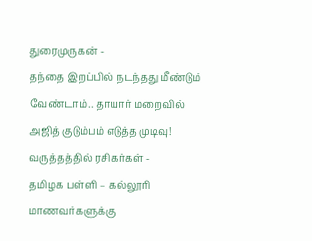துரைமுருகன் -
தந்தை இறப்பில் நடந்தது மீண்டும் வேண்டாம்.. தாயார் மறைவில் அஜித் குடும்பம் எடுத்த முடிவு! வருத்தத்தில் ரசிகர்கள் -
தமிழக பள்ளி – கல்லூரி மாணவர்களுக்கு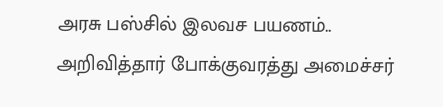அரசு பஸ்சில் இலவச பயணம்.. அறிவித்தார் போக்குவரத்து அமைச்சர்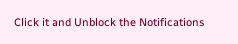Click it and Unblock the Notifications